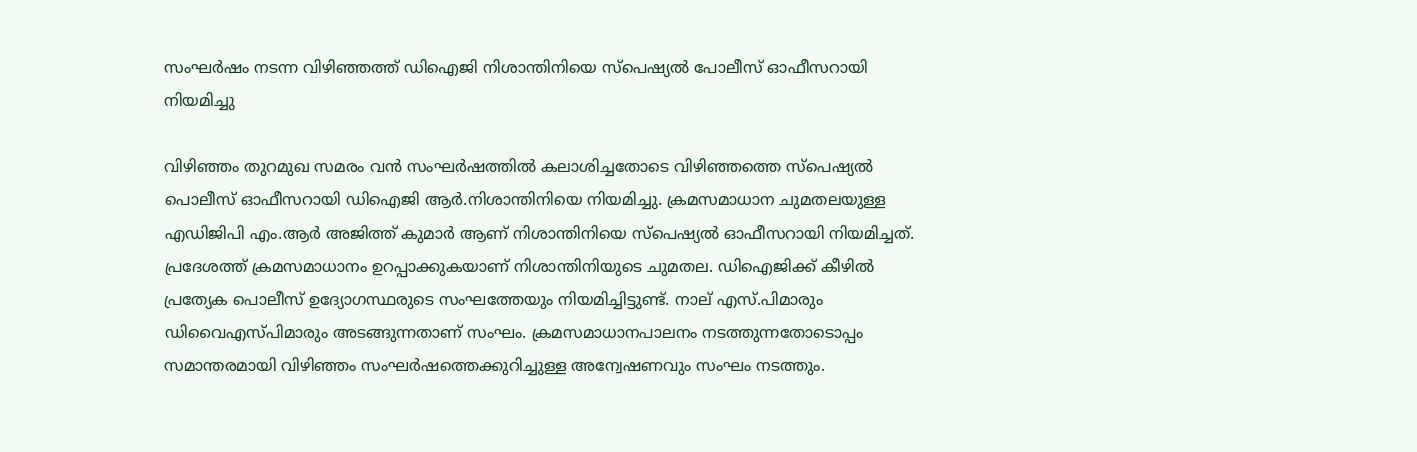സംഘര്‍ഷം നടന്ന വിഴിഞ്ഞത്ത് ഡിഐജി നിശാന്തിനിയെ സ്‌പെഷ്യല്‍ പോലീസ് ഓഫീസറായി നിയമിച്ചു

വിഴിഞ്ഞം തുറമുഖ സമരം വന്‍ സംഘര്‍ഷത്തില്‍ കലാശിച്ചതോടെ വിഴിഞ്ഞത്തെ സ്‌പെഷ്യല്‍ പൊലീസ് ഓഫീസറായി ഡിഐജി ആര്‍.നിശാന്തിനിയെ നിയമിച്ചു. ക്രമസമാധാന ചുമതലയുള്ള എഡിജിപി എം.ആര്‍ അജിത്ത് കുമാര്‍ ആണ് നിശാന്തിനിയെ സ്‌പെഷ്യല്‍ ഓഫീസറായി നിയമിച്ചത്. പ്രദേശത്ത് ക്രമസമാധാനം ഉറപ്പാക്കുകയാണ് നിശാന്തിനിയുടെ ചുമതല. ഡിഐജിക്ക് കീഴില്‍ പ്രത്യേക പൊലീസ് ഉദ്യോഗസ്ഥരുടെ സംഘത്തേയും നിയമിച്ചിട്ടുണ്ട്. നാല് എസ്.പിമാരും ഡിവൈഎസ്പിമാരും അടങ്ങുന്നതാണ് സംഘം. ക്രമസമാധാനപാലനം നടത്തുന്നതോടൊപ്പം സമാന്തരമായി വിഴിഞ്ഞം സംഘര്‍ഷത്തെക്കുറിച്ചുള്ള അന്വേഷണവും സംഘം നടത്തും.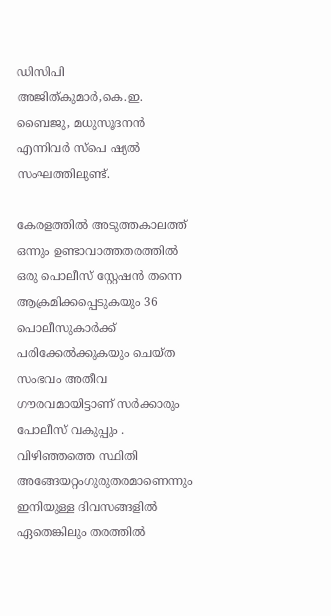ഡിസിപി അജിത്കുമാര്‍,കെ.ഇ. ബൈജു, മധുസൂദനന്‍ എന്നിവര്‍ സ്‌പെ ഷ്യല്‍ സംഘത്തിലുണ്ട്.

കേരളത്തില്‍ അടുത്തകാലത്ത് ഒന്നും ഉണ്ടാവാത്തതരത്തില്‍ ഒരു പൊലീസ് സ്റ്റേഷന്‍ തന്നെ ആക്രമിക്കപ്പെടുകയും 36 പൊലീസുകാര്‍ക്ക് പരിക്കേല്‍ക്കുകയും ചെയ്ത സംഭവം അതീവ ഗൗരവമായിട്ടാണ് സര്‍ക്കാരും പോലീസ് വകുപ്പും . വിഴിഞ്ഞത്തെ സ്ഥിതി അങ്ങേയറ്റംഗുരുതരമാണെന്നും ഇനിയുള്ള ദിവസങ്ങളില്‍ ഏതെങ്കിലും തരത്തില്‍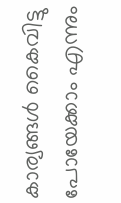കാര്യങ്ങള്‍ കൈവിട്ടു പോയേക്കാം എന്നും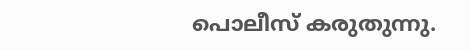പൊലീസ് കരുതുന്നു.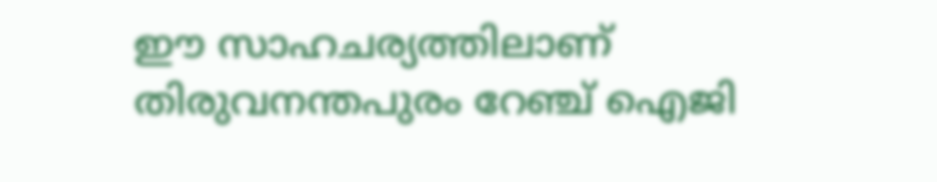ഈ സാഹചര്യത്തിലാണ് തിരുവനന്തപുരം റേഞ്ച് ഐജി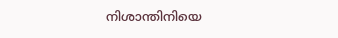നിശാന്തിനിയെ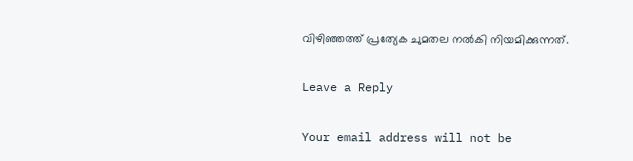വിഴിഞ്ഞത്ത് പ്രത്യേക ചുമതല നല്‍കി നിയമിക്കുന്നത്.

Leave a Reply

Your email address will not be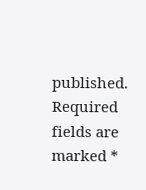published. Required fields are marked *